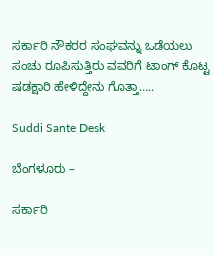ಸರ್ಕಾರಿ ನೌಕರರ ಸಂಘವನ್ನು ಒಡೆಯಲು ಸಂಚು ರೂಪಿಸುತ್ತಿರು ವವರಿಗೆ ಟಾಂಗ್ ಕೊಟ್ಟ ಷಡಕ್ಷಾರಿ ಹೇಳಿದ್ದೇನು ಗೊತ್ತಾ‌…..

Suddi Sante Desk

ಬೆಂಗಳೂರು –

ಸರ್ಕಾರಿ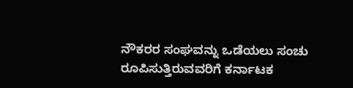ನೌಕರರ ಸಂಘವನ್ನು ಒಡೆಯಲು ಸಂಚು ರೂಪಿಸುತ್ತಿರುವವರಿಗೆ ಕರ್ನಾಟಕ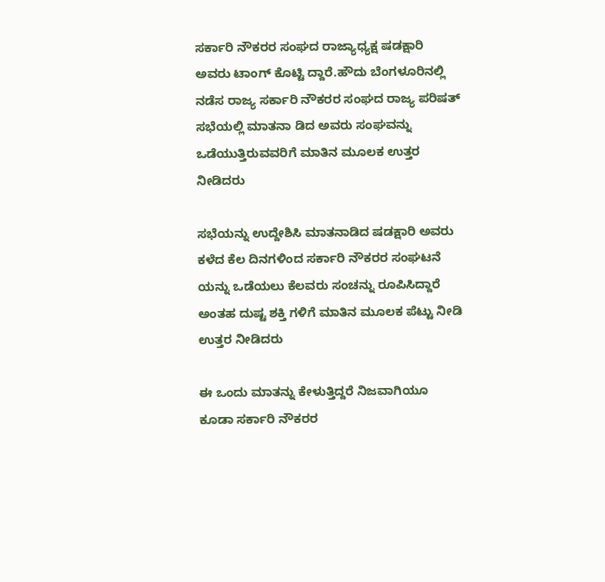ಸರ್ಕಾರಿ ನೌಕರರ ಸಂಘದ ರಾಜ್ಯಾಧ್ಯಕ್ಷ ಷಡಕ್ಷಾರಿ ಅವರು ಟಾಂಗ್ ಕೊಟ್ಟಿ ದ್ದಾರೆ‌‌‌‌.ಹೌದು ಬೆಂಗಳೂರಿನಲ್ಲಿ ನಡೆಸ ರಾಜ್ಯ ಸರ್ಕಾರಿ ನೌಕರರ ಸಂಘದ ರಾಜ್ಯ ಪರಿಷತ್ ಸಭೆಯಲ್ಲಿ ಮಾತನಾ ಡಿದ ಅವರು ಸಂಘವನ್ನು ಒಡೆಯುತ್ತಿರುವವರಿಗೆ ಮಾತಿನ ಮೂಲಕ ಉತ್ತರ ನೀಡಿದರು

ಸಭೆಯನ್ನು ಉದ್ದೇಶಿಸಿ ಮಾತನಾಡಿದ ಷಡಕ್ಷಾರಿ ಅವರು ಕಳೆದ ಕೆಲ ದಿನಗಳಿಂದ ಸರ್ಕಾರಿ ನೌಕರರ ಸಂಘಟನೆ ಯನ್ನು ಒಡೆಯಲು ಕೆಲವರು ಸಂಚನ್ನು ರೂಪಿಸಿದ್ದಾರೆ ಅಂತಹ ದುಷ್ಟ ಶಕ್ತಿ ಗಳಿಗೆ ಮಾತಿನ ಮೂಲಕ ಪೆಟ್ಟು ನೀಡಿ ಉತ್ತರ ನೀಡಿದರು

ಈ ಒಂದು ಮಾತನ್ನು ಕೇಳುತ್ತಿದ್ದರೆ ನಿಜವಾಗಿಯೂ ಕೂಡಾ ಸರ್ಕಾರಿ ನೌಕರರ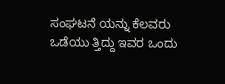ಸಂಘಟನೆ ಯನ್ನು ಕೆಲವರು ಒಡೆಯು ತ್ತಿದ್ದು ಇವರ ಒಂದು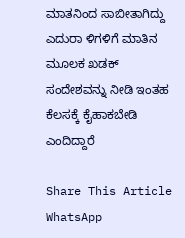ಮಾತನಿಂದ ಸಾಬೀತಾಗಿದ್ದು ಎದುರಾ ಳಿಗಳಿಗೆ ಮಾತಿನ ಮೂಲಕ ಖಡಕ್ ಸಂದೇಶವನ್ನು ನೀಡಿ ಇಂತಹ ಕೆಲಸಕ್ಕೆ ಕೈಹಾಕಬೇಡಿ ಎಂದಿದ್ದಾರೆ

Share This Article
WhatsApp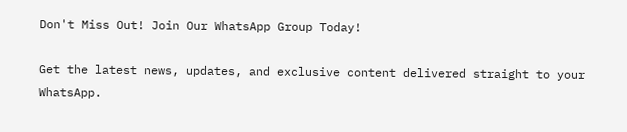Don't Miss Out! Join Our WhatsApp Group Today!

Get the latest news, updates, and exclusive content delivered straight to your WhatsApp.